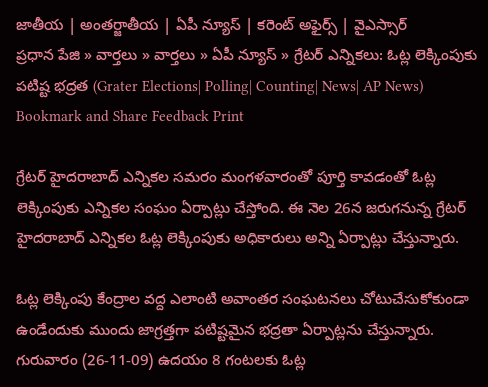జాతీయ | అంతర్జాతీయ | ఏపీ న్యూస్ | కరెంట్ అఫైర్స్ | వైఎస్సార్
ప్రధాన పేజి » వార్తలు » వార్తలు » ఏపీ న్యూస్ » గ్రేటర్ ఎన్నికలు: ఓట్ల లెక్కింపుకు పటిష్ట భద్రత (Grater Elections| Polling| Counting| News| AP News)
Bookmark and Share Feedback Print

గ్రేటర్ హైదరాబాద్ ఎన్నికల సమరం మంగళవారంతో పూర్తి కావడంతో ఓట్ల లెక్కింపుకు ఎన్నికల సంఘం ఏర్పాట్లు చేస్తోంది. ఈ నెల 26న జరుగనున్న గ్రేటర్ హైదరాబాద్ ఎన్నికల ఓట్ల లెక్కింపుకు అధికారులు అన్ని ఏర్పాట్లు చేస్తున్నారు.

ఓట్ల లెక్కింపు కేంద్రాల వద్ద ఎలాంటి అవాంతర సంఘటనలు చోటుచేసుకోకుండా ఉండేందుకు ముందు జాగ్రత్తగా పటిష్టమైన భద్రతా ఏర్పాట్లను చేస్తున్నారు. గురువారం (26-11-09) ఉదయం 8 గంటలకు ఓట్ల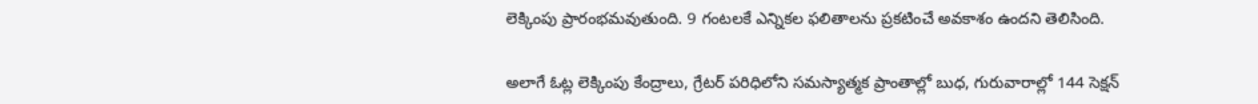లెక్కింపు ప్రారంభమవుతుంది. 9 గంటలకే ఎన్నికల ఫలితాలను ప్రకటించే అవకాశం ఉందని తెలిసింది.

అలాగే ఓట్ల లెక్కింపు కేంద్రాలు, గ్రేటర్ పరిధిలోని సమస్యాత్మక ప్రాంతాల్లో బుధ, గురువారాల్లో 144 సెక్షన్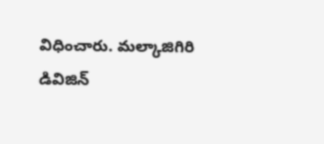విధించారు. మల్కాజిగిరి డివిజిన్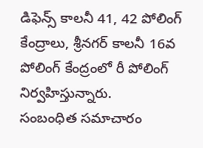డిఫెన్స్ కాలనీ 41, 42 పోలింగ్ కేంద్రాలు, శ్రీనగర్ కాలనీ 16వ పోలింగ్ కేంద్రంలో రీ పోలింగ్ నిర్వహిస్తున్నారు.
సంబంధిత సమాచారం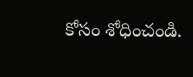కోసం శోధించండి.